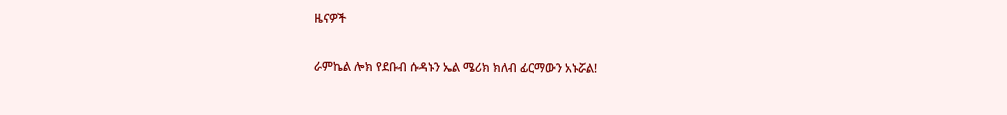ዜናዎች

ራምኬል ሎክ የደቡብ ሱዳኑን ኤል ሜሪክ ክለብ ፊርማውን አኑሯል!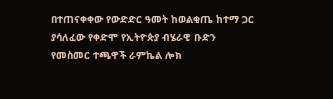በተጠናቀቀው የውድድር ዓመት ከወልቂጤ ከተማ ጋር ያሳለፈው የቀድሞ የኢትዮጵያ ብሄራዊ ቡድን የመስመር ተጫዋች ራምኬል ሎክ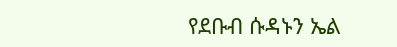የደቡብ ሱዳኑን ኤል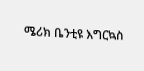ሜሪክ ቤንቲዩ እግርኳስ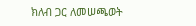ክለብ ጋር ለመሠጫወት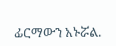ፊርማውን አኑሯል.